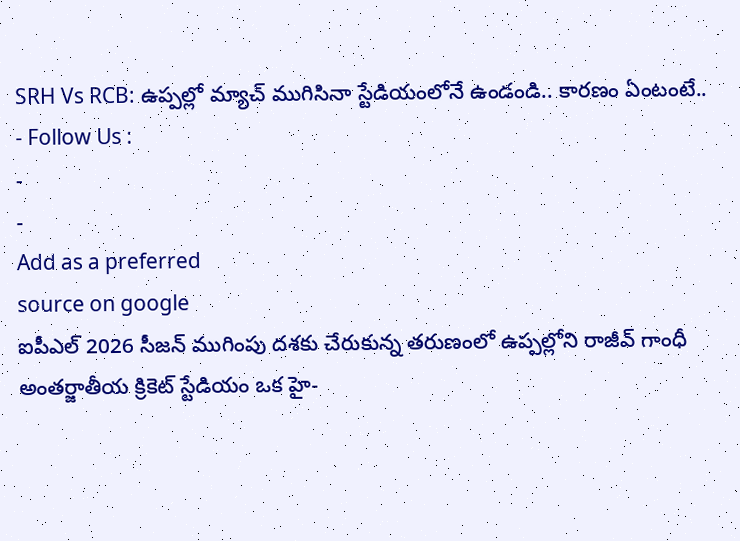SRH Vs RCB: ఉప్పల్లో మ్యాచ్ ముగిసినా స్టేడియంలోనే ఉండండి.. కారణం ఏంటంటే..
- Follow Us :
-
-
Add as a preferred
source on google
ఐపీఎల్ 2026 సీజన్ ముగింపు దశకు చేరుకున్న తరుణంలో ఉప్పల్లోని రాజీవ్ గాంధీ అంతర్జాతీయ క్రికెట్ స్టేడియం ఒక హై-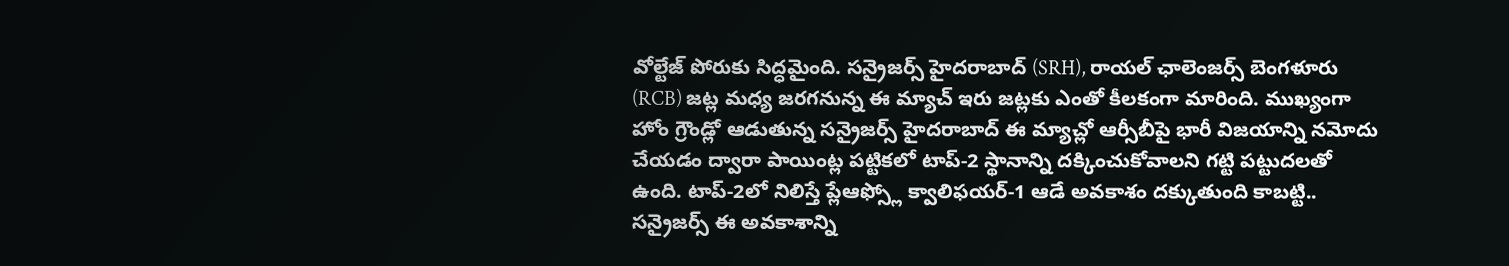వోల్టేజ్ పోరుకు సిద్ధమైంది. సన్రైజర్స్ హైదరాబాద్ (SRH), రాయల్ ఛాలెంజర్స్ బెంగళూరు (RCB) జట్ల మధ్య జరగనున్న ఈ మ్యాచ్ ఇరు జట్లకు ఎంతో కీలకంగా మారింది. ముఖ్యంగా హోం గ్రౌండ్లో ఆడుతున్న సన్రైజర్స్ హైదరాబాద్ ఈ మ్యాచ్లో ఆర్సీబీపై భారీ విజయాన్ని నమోదు చేయడం ద్వారా పాయింట్ల పట్టికలో టాప్-2 స్థానాన్ని దక్కించుకోవాలని గట్టి పట్టుదలతో ఉంది. టాప్-2లో నిలిస్తే ప్లేఆఫ్స్లో క్వాలిఫయర్-1 ఆడే అవకాశం దక్కుతుంది కాబట్టి.. సన్రైజర్స్ ఈ అవకాశాన్ని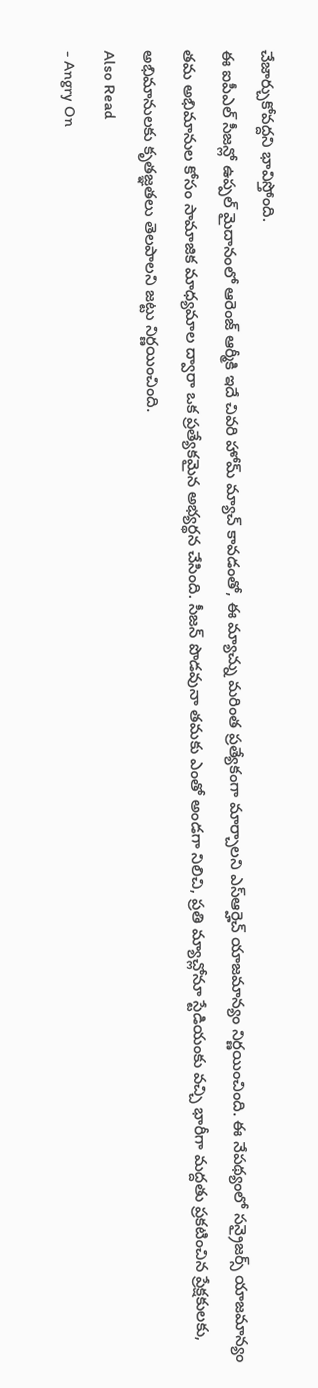చేజార్చుకోవద్దని భావిస్తోంది.
ఈ ఐపీఎల్ సీజన్లో ఉప్పల్ మైదానంలో ఆరెంజ్ ఆర్మీకి ఇదే చివరి హోమ్ మ్యాచ్ కావడంతో, ఈ మ్యాచ్ను మరింత ప్రత్యేకంగా మార్చాలని ఎస్ఆర్హెచ్ యాజమాన్యం నిర్ణయించింది. ఈ నేపథ్యంలో సన్రైజర్స్ యాజమాన్యం తమ అభిమానుల కోసం సామాజిక మాధ్యమాల ద్వారా ఒక ప్రత్యేకమైన అభ్యర్థన చేసింది. సీజన్ పొడవునా తమకు ఎంతో అండగా నిలిచి, ప్రతి మ్యాచ్లోనూ స్టేడియంకు వచ్చి భారీగా మద్దతు ప్రకటించిన ప్రేక్షకులకు, అభిమానులకు కృతజ్ఞతలు తెలపాలని జట్టు నిర్ణయించింది.
Also Read
- Angry On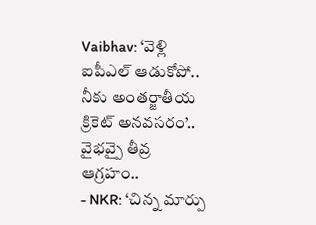Vaibhav: ‘వెళ్లి ఐపీఎల్ ఆడుకోపో.. నీకు అంతర్జాతీయ క్రికెట్ అనవసరం’.. వైభవ్పై తీవ్ర ఆగ్రహం..
- NKR: ‘చిన్న మార్పు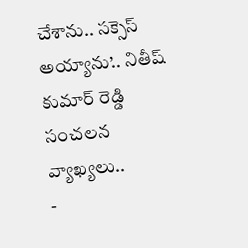చేశాను.. సక్సెస్ అయ్యాను’.. నితీష్ కుమార్ రెడ్డి సంచలన వ్యాఖ్యలు..
-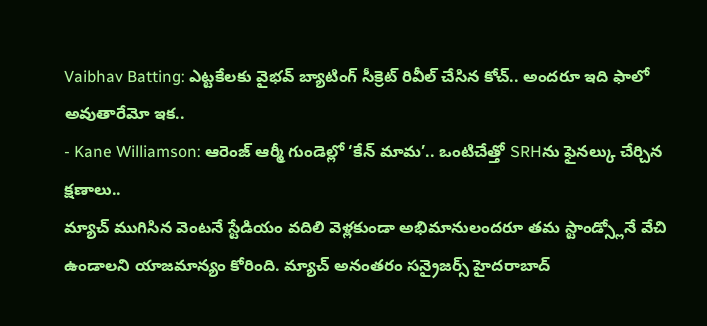Vaibhav Batting: ఎట్టకేలకు వైభవ్ బ్యాటింగ్ సీక్రెట్ రివీల్ చేసిన కోచ్.. అందరూ ఇది ఫాలో అవుతారేమో ఇక..
- Kane Williamson: ఆరెంజ్ ఆర్మీ గుండెల్లో ‘కేన్ మామ’.. ఒంటిచేత్తో SRHను ఫైనల్కు చేర్చిన క్షణాలు..
మ్యాచ్ ముగిసిన వెంటనే స్టేడియం వదిలి వెళ్లకుండా అభిమానులందరూ తమ స్టాండ్స్లోనే వేచి ఉండాలని యాజమాన్యం కోరింది. మ్యాచ్ అనంతరం సన్రైజర్స్ హైదరాబాద్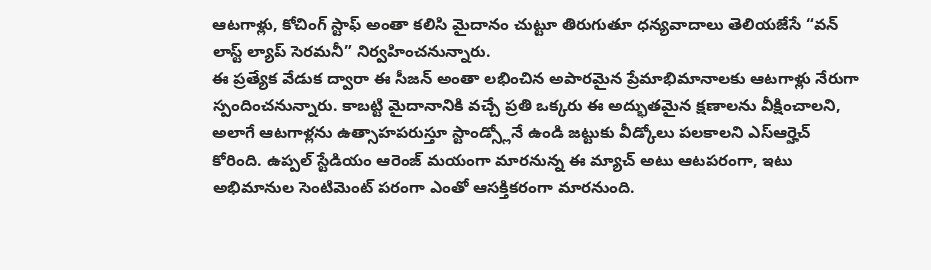ఆటగాళ్లు, కోచింగ్ స్టాఫ్ అంతా కలిసి మైదానం చుట్టూ తిరుగుతూ ధన్యవాదాలు తెలియజేసే “వన్ లాస్ట్ ల్యాప్ సెరమనీ” నిర్వహించనున్నారు.
ఈ ప్రత్యేక వేడుక ద్వారా ఈ సీజన్ అంతా లభించిన అపారమైన ప్రేమాభిమానాలకు ఆటగాళ్లు నేరుగా స్పందించనున్నారు. కాబట్టి మైదానానికి వచ్చే ప్రతి ఒక్కరు ఈ అద్భుతమైన క్షణాలను వీక్షించాలని, అలాగే ఆటగాళ్లను ఉత్సాహపరుస్తూ స్టాండ్స్లోనే ఉండి జట్టుకు వీడ్కోలు పలకాలని ఎస్ఆర్హెచ్ కోరింది. ఉప్పల్ స్టేడియం ఆరెంజ్ మయంగా మారనున్న ఈ మ్యాచ్ అటు ఆటపరంగా, ఇటు అభిమానుల సెంటిమెంట్ పరంగా ఎంతో ఆసక్తికరంగా మారనుంది.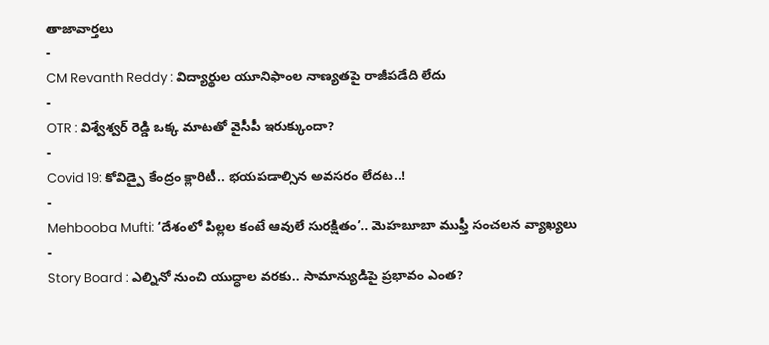తాజావార్తలు
-
CM Revanth Reddy : విద్యార్థుల యూనిఫాంల నాణ్యతపై రాజీపడేది లేదు
-
OTR : విశ్వేశ్వర్ రెడ్డి ఒక్క మాటతో వైసీపీ ఇరుక్కుందా?
-
Covid 19: కోవిడ్పై కేంద్రం క్లారిటీ.. భయపడాల్సిన అవసరం లేదట..!
-
Mehbooba Mufti: ‘దేశంలో పిల్లల కంటే ఆవులే సురక్షితం’.. మెహబూబా ముఫ్తీ సంచలన వ్యాఖ్యలు
-
Story Board : ఎల్నినో నుంచి యుద్ధాల వరకు.. సామాన్యుడిపై ప్రభావం ఎంత?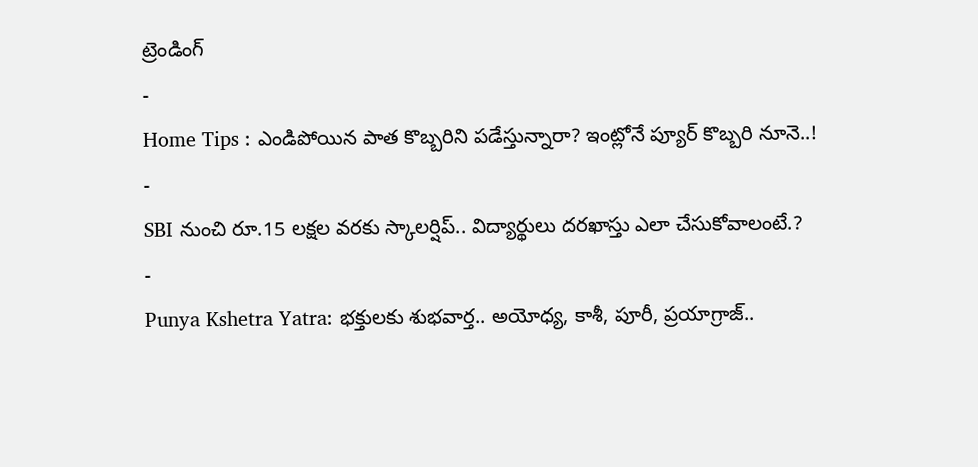ట్రెండింగ్
-
Home Tips : ఎండిపోయిన పాత కొబ్బరిని పడేస్తున్నారా? ఇంట్లోనే ప్యూర్ కొబ్బరి నూనె..!
-
SBI నుంచి రూ.15 లక్షల వరకు స్కాలర్షిప్.. విద్యార్థులు దరఖాస్తు ఎలా చేసుకోవాలంటే.?
-
Punya Kshetra Yatra: భక్తులకు శుభవార్త.. అయోధ్య, కాశీ, పూరీ, ప్రయాగ్రాజ్..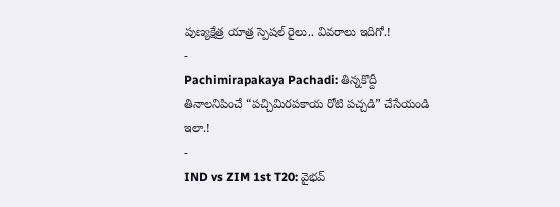పుణ్యక్షేత్ర యాత్ర స్పెషల్ రైలు.. వివరాలు ఇదిగో.!
-
Pachimirapakaya Pachadi: తిన్నకొద్దీ తినాలనిపించే “పచ్చిమిరపకాయ రోటి పచ్చడి” చేసేయండి ఇలా.!
-
IND vs ZIM 1st T20: వైభవ్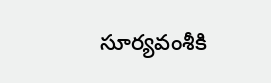సూర్యవంశీకి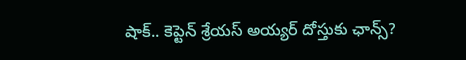షాక్.. కెప్టెన్ శ్రేయస్ అయ్యర్ దోస్తుకు ఛాన్స్?